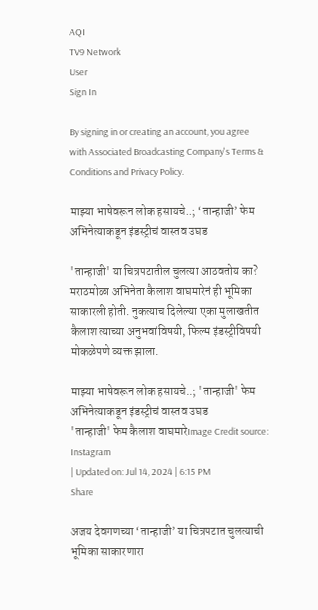AQI
TV9 Network
User
Sign In

By signing in or creating an account, you agree with Associated Broadcasting Company's Terms & Conditions and Privacy Policy.

माझ्या भाषेवरून लोक हसायचे..; ‘तान्हाजी’ फेम अभिनेत्याकडून इंडस्ट्रीचं वास्तव उघड

'तान्हाजी' या चित्रपटातील चुलत्या आठवतोय का? मराठमोळा अभिनेता कैलाश वाघमारेनं ही भूमिका साकारली होती. नुकत्याच दिलेल्या एका मुलाखतीत कैलाश त्याच्या अनुभवांविषयी, फिल्म इंडस्ट्रीविषयी मोकळेपणे व्यक्त झाला.

माझ्या भाषेवरून लोक हसायचे..; 'तान्हाजी' फेम अभिनेत्याकडून इंडस्ट्रीचं वास्तव उघड
'तान्हाजी' फेम कैलाश वाघमारेImage Credit source: Instagram
| Updated on: Jul 14, 2024 | 6:15 PM
Share

अजय देवगणच्या ‘तान्हाजी’ या चित्रपटात चुलत्याची भूमिका साकारणारा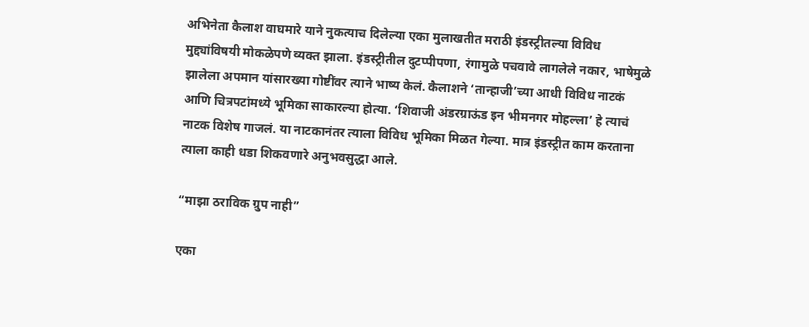अभिनेता कैलाश वाघमारे याने नुकत्याच दिलेल्या एका मुलाखतीत मराठी इंडस्ट्रीतल्या विविध मुद्द्यांविषयी मोकळेपणे व्यक्त झाला. इंडस्ट्रीतील दुटप्पीपणा, रंगामुळे पचवावे लागलेले नकार, भाषेमुळे झालेला अपमान यांसारख्या गोष्टींवर त्याने भाष्य केलं. कैलाशने ‘तान्हाजी’च्या आधी विविध नाटकं आणि चित्रपटांमध्ये भूमिका साकारल्या होत्या. ‘शिवाजी अंडरग्राऊंड इन भीमनगर मोहल्ला’ हे त्याचं नाटक विशेष गाजलं. या नाटकानंतर त्याला विविध भूमिका मिळत गेल्या. मात्र इंडस्ट्रीत काम करताना त्याला काही धडा शिकवणारे अनुभवसुद्धा आले.

“माझा ठराविक ग्रुप नाही”

एका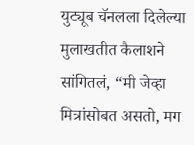युट्यूब चॅनलला दिलेल्या मुलाखतीत कैलाशने सांगितलं, “मी जेव्हा मित्रांसोबत असतो, मग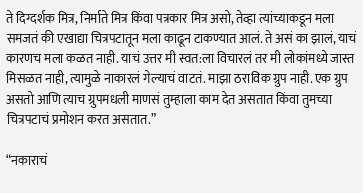ते दिग्दर्शक मित्र, निर्माते मित्र किंवा पत्रकार मित्र असो, तेव्हा त्यांच्याकडून मला समजतं की एखाद्या चित्रपटातून मला काढून टाकण्यात आलं. ते असं का झालं, याचं कारणच मला कळत नाही. याचं उत्तर मी स्वत:ला विचारलं तर मी लोकांमध्ये जास्त मिसळत नाही, त्यामुळे नाकारलं गेल्याचं वाटतं. माझा ठराविक ग्रुप नाही. एक ग्रुप असतो आणि त्याच ग्रुपमधली माणसं तुम्हाला काम देत असतात किंवा तुमच्या चित्रपटाचं प्रमोशन करत असतात.”

“नकाराचं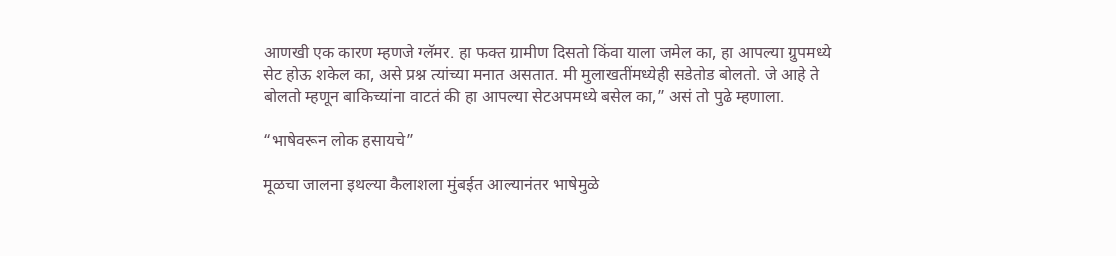आणखी एक कारण म्हणजे ग्लॅमर. हा फक्त ग्रामीण दिसतो किंवा याला जमेल का, हा आपल्या ग्रुपमध्ये सेट होऊ शकेल का, असे प्रश्न त्यांच्या मनात असतात. मी मुलाखतींमध्येही सडेतोड बोलतो. जे आहे ते बोलतो म्हणून बाकिच्यांना वाटतं की हा आपल्या सेटअपमध्ये बसेल का,” असं तो पुढे म्हणाला.

“भाषेवरून लोक हसायचे”

मूळचा जालना इथल्या कैलाशला मुंबईत आल्यानंतर भाषेमुळे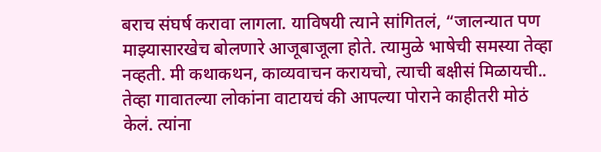बराच संघर्ष करावा लागला. याविषयी त्याने सांगितलं, “जालन्यात पण माझ्यासारखेच बोलणारे आजूबाजूला होते. त्यामुळे भाषेची समस्या तेव्हा नव्हती. मी कथाकथन, काव्यवाचन करायचो, त्याची बक्षीसं मिळायची.. तेव्हा गावातल्या लोकांना वाटायचं की आपल्या पोराने काहीतरी मोठं केलं. त्यांना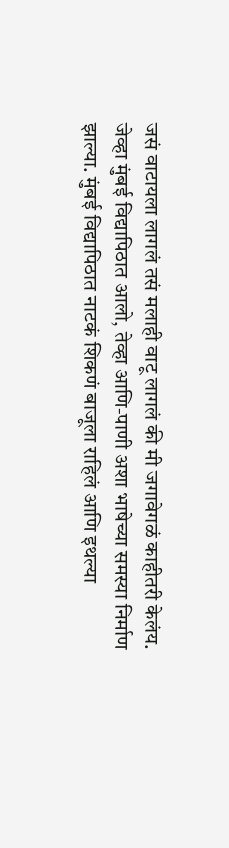जसं वाटायला लागलं तसं मलाही वाटू लागलं की मी जगावेगळं काहीतरी केलंय. जेव्हा मुंबई विद्यापिठात आलो, तेव्हा आणि-पाणी अशा भाषेच्या समस्या निर्माण झाल्या. मुंबई विद्यापिठात नाटकं शिकणं बाजूला राहिलं आणि इथल्या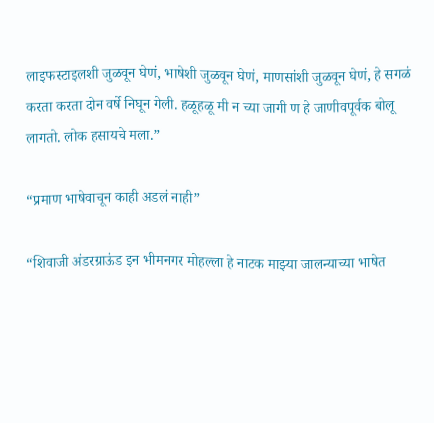लाइफस्टाइलशी जुळवून घेणं, भाषेशी जुळवून घेणं, माणसांशी जुळवून घेणं, हे सगळं करता करता दोन वर्षे निघून गेली. हळूहळू मी न च्या जागी ण हे जाणीवपूर्वक बोलू लागतो. लोक हसायचे मला.”

“प्रमाण भाषेवाचून काही अडलं नाही”

“शिवाजी अंडरग्राऊंड इन भीमनगर मोहल्ला हे नाटक माझ्या जालन्याच्या भाषेत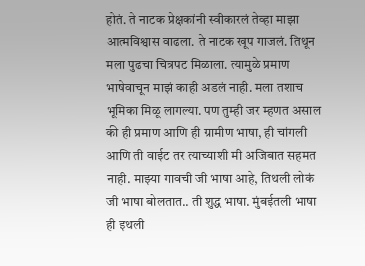होतं. ते नाटक प्रेक्षकांनी स्वीकारलं तेव्हा माझा आत्मविश्वास वाढला. ते नाटक खूप गाजलं. तिथून मला पुढचा चित्रपट मिळाला. त्यामुळे प्रमाण भाषेवाचून माझं काही अडलं नाही. मला तशाच भूमिका मिळू लागल्या. पण तुम्ही जर म्हणत असाल की ही प्रमाण आणि ही ग्रामीण भाषा, ही चांगली आणि ती वाईट तर त्याच्याशी मी अजिबात सहमत नाही. माझ्या गावची जी भाषा आहे, तिथली लोकं जी भाषा बोलतात.. ती शुद्ध भाषा. मुंबईतली भाषा ही इथली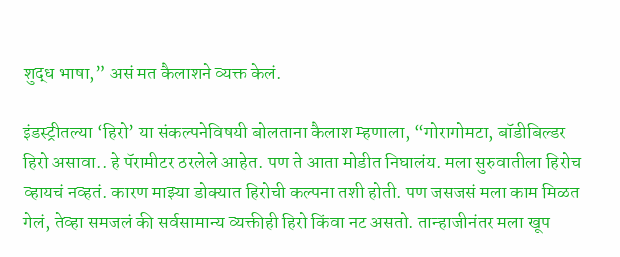शुद्ध भाषा,” असं मत कैलाशने व्यक्त केलं.

इंडस्ट्रीतल्या ‘हिरो’ या संकल्पनेविषयी बोलताना कैलाश म्हणाला, “गोरागोमटा, बॉडीबिल्डर हिरो असावा.. हे पॅरामीटर ठरलेले आहेत. पण ते आता मोडीत निघालंय. मला सुरुवातीला हिरोच व्हायचं नव्हतं. कारण माझ्या डोक्यात हिरोची कल्पना तशी होती. पण जसजसं मला काम मिळत गेलं, तेव्हा समजलं की सर्वसामान्य व्यक्तीही हिरो किंवा नट असतो. तान्हाजीनंतर मला खूप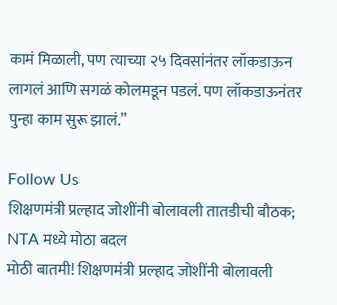कामं मिळाली, पण त्याच्या २५ दिवसांनंतर लॉकडाऊन लागलं आणि सगळं कोलमडून पडलं. पण लॉकडाऊनंतर पुन्हा काम सुरू झालं.”

Follow Us
शिक्षणमंत्री प्रल्हाद जोशींनी बोलावली तातडीची बौठक; NTA मध्ये मोठा बदल
मोठी बातमी! शिक्षणमंत्री प्रल्हाद जोशींनी बोलावली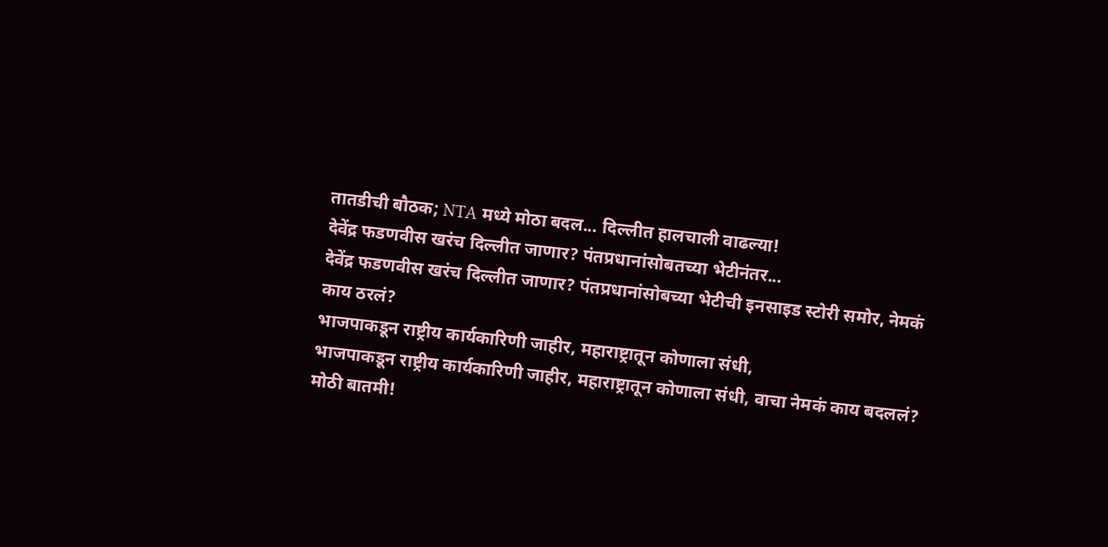तातडीची बौठक; NTA मध्ये मोठा बदल... दिल्लीत हालचाली वाढल्या!
देवेंद्र फडणवीस खरंच दिल्लीत जाणार? पंतप्रधानांसोबतच्या भेटीनंतर...
देवेंद्र फडणवीस खरंच दिल्लीत जाणार? पंतप्रधानांसोबच्या भेटीची इनसाइड स्टोरी समोर, नेमकं काय ठरलं?
भाजपाकडून राष्ट्रीय कार्यकारिणी जाहीर, महाराष्ट्रातून कोणाला संधी,
भाजपाकडून राष्ट्रीय कार्यकारिणी जाहीर, महाराष्ट्रातून कोणाला संधी, वाचा नेमकं काय बदललं?
मोठी बातमी!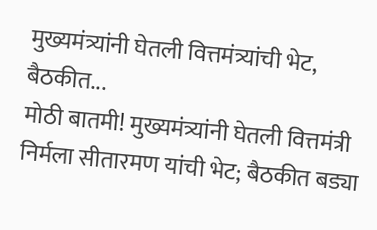मुख्यमंत्र्यांनी घेतली वित्तमंत्र्यांची भेट, बैठकीत...
मोठी बातमी! मुख्यमंत्र्यांनी घेतली वित्तमंत्री निर्मला सीतारमण यांची भेट; बैठकीत बड्या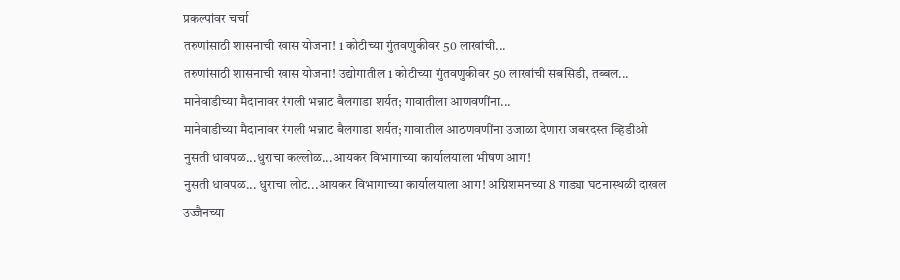प्रकल्पांवर चर्चा
तरुणांसाठी शासनाची खास योजना! 1 कोटीच्या गुंतवणुकीवर 50 लाखांची...
तरुणांसाठी शासनाची खास योजना! उद्योगातील 1 कोटीच्या गुंतवणुकीवर 50 लाखांची सबसिडी, तब्बल...
मानेवाडीच्या मैदानावर रंगली भन्नाट बैलगाडा शर्यत; गावातीला आणवणींना...
मानेवाडीच्या मैदानावर रंगली भन्नाट बैलगाडा शर्यत; गावातील आठणवणींना उजाळा देणारा जबरदस्त व्हिडीओ
नुसती धावपळ...धुराचा कल्लोळ...आयकर विभागाच्या कार्यालयाला भीषण आग!
नुसती धावपळ... धुराचा लोट...आयकर विभागाच्या कार्यालयाला आग! अग्निशमनच्या 8 गाड्या घटनास्थळी दाखल
उज्जैनच्या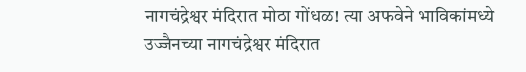नागचंद्रेश्वर मंदिरात मोठा गोंधळ! त्या अफवेने भाविकांमध्ये
उज्जैनच्या नागचंद्रेश्वर मंदिरात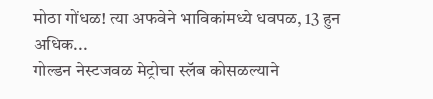मोठा गोंधळ! त्या अफवेने भाविकांमध्ये धवपळ, 13 हुन अधिक...
गोल्डन नेस्टजवळ मेट्रोचा स्लॅब कोसळल्याने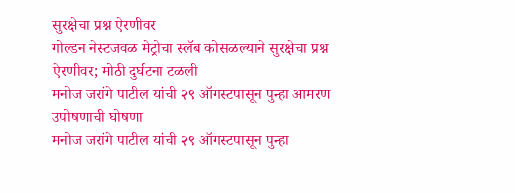सुरक्षेचा प्रश्न ऐरणीवर
गोल्डन नेस्टजवळ मेट्रोचा स्लॅब कोसळल्याने सुरक्षेचा प्रश्न ऐरणीवर; मोठी दुर्घटना टळली
मनोज जरांगे पाटील यांची २९ ऑगस्टपासून पुन्हा आमरण उपोषणाची घोषणा
मनोज जरांगे पाटील यांची २९ ऑगस्टपासून पुन्हा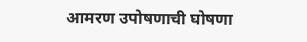आमरण उपोषणाची घोषणा